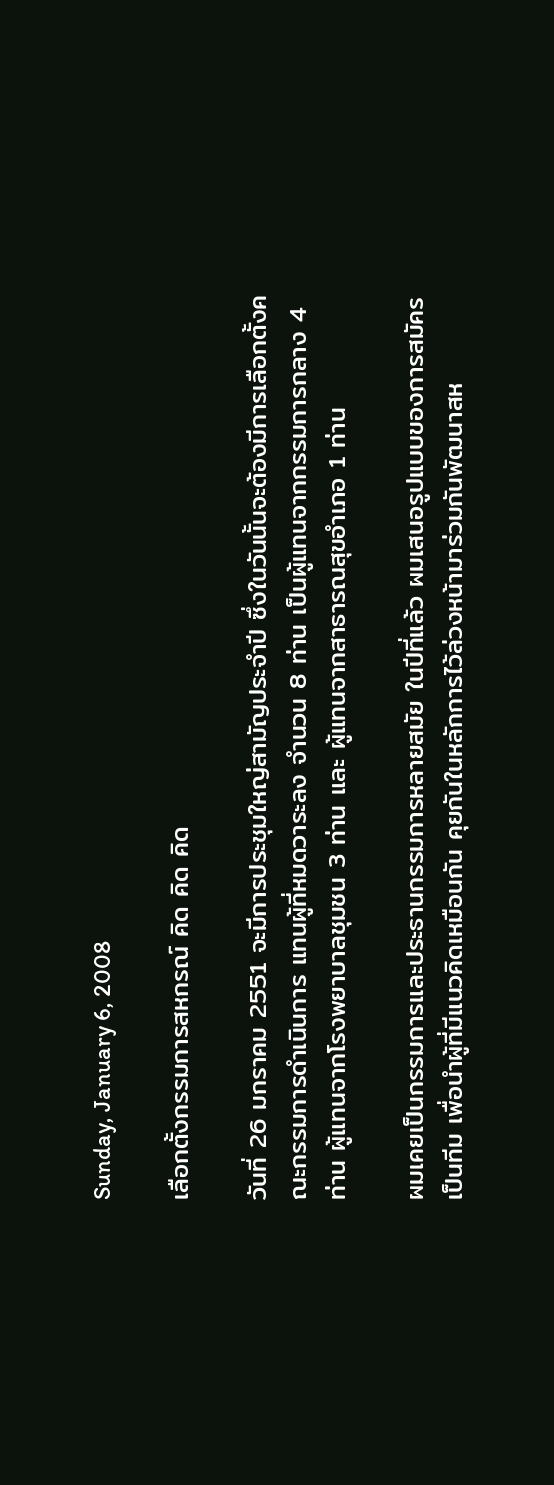Sunday, January 6, 2008

เลือกตั้งกรรมการสหกรณ์ คิด คิด คิด

วันที่ 26 มกราคม 2551 จะมีการประชุมใหญ่สามัญประจำปี ซึ่งในวันนั้นจะต้องมีการเลือกตั้งคณะกรรมการดำเนินการ แทนผู้ที่หมดวาระลง จำนวน 8 ท่าน เป็นผู้แทนจากกรรมการกลาง 4 ท่าน ผู้แทนจากโรงพยาบาลชุมชน 3 ท่าน และ ผู้แทนจากสาธารณสุขอำเภอ 1 ท่าน

ผมเคยเป็นกรรมการและประธานกรรมการหลายสมัย ในปีที่แล้ว ผมเสนอรูปแบบของการสมัครเป็นทีม เพื่อนำผู้ที่มีแนวคิดเหมือนกัน คุยกันในหลักการไว้ล่วงหน้ามาร่วมกันพัฒนาสห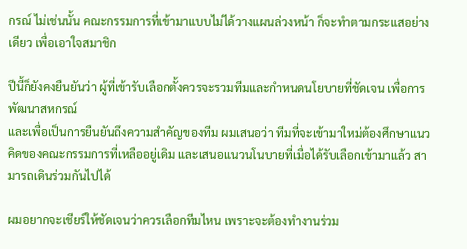กรณ์ ไม่เช่นนั้น คณะกรรมการที่เข้ามาแบบไม่ได้วางแผนล่วงหน้า ก็จะทำตามกระแสอย่างเดียว เพื่อเอาใจสมาชิก

ปีนี้ก็ยังคงยืนยันว่า ผู้ที่เข้ารับเลือกตั้งควรจะรวมทีมและกำหนดนโยบายที่ชัดเจน เพื่อการพัฒนาสหกรณ์
และเพื่อเป็นการยืนยันถึงความสำคัญของทีม ผมเสนอว่า ทีมที่จะเข้ามาใหม่ต้องศึกษาแนวคิดของคณะกรรมการที่เหลืออยู่เดิม และเสนอแนวนโนบายที่เมื่อได้รับเลือกเข้ามาแล้ว สามารถเดินร่วมกันไปได้

ผมอยากจะเชียร์ให้ชัดเจนว่าควรเลือกทีมไหน เพราะจะต้องทำงานร่วม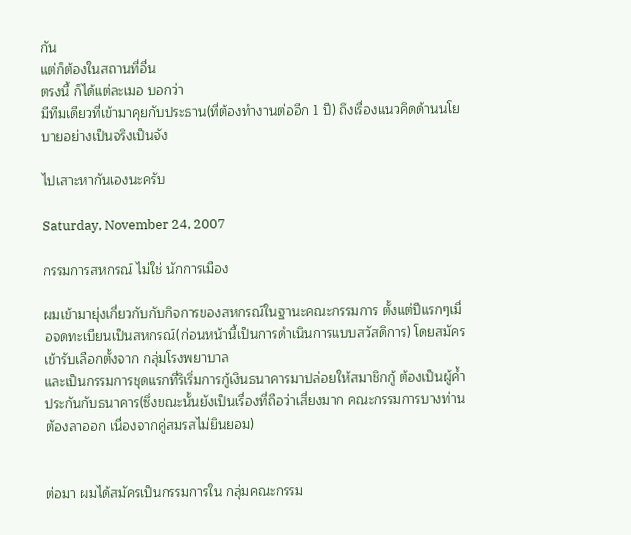กัน
แต่ก็ต้องในสถานที่อื่น
ตรงนี้ ก็ได้แต่ละเมอ บอกว่า
มีทีมเดียวที่เข้ามาคุยกับประธาน(ที่ต้องทำงานต่ออีก 1 ปี) ถึงเรื่องแนวคิดด้านนโยบายอย่างเป็นจริงเป็นจัง

ไปเสาะหากันเองนะครับ

Saturday, November 24, 2007

กรรมการสหกรณ์ ไม่ใช่ นักการเมือง

ผมเข้ามายุ่งเกี่ยวกับกับกิจการของสหกรณ์ในฐานะคณะกรรมการ ตั้งแต่ปีแรกๆเมื่อจดทะเบียนเป็นสหกรณ์(ก่อนหน้านี้เป็นการดำเนินการแบบสวัสดิการ) โดยสมัครเข้ารับเลือกตั้งจาก กลุ่มโรงพยาบาล
และเป็นกรรมการชุดแรกที่ริเริ่มการกู้เงินธนาคารมาปล่อยให้สมาชิกกู้ ต้องเป็นผู้ค้ำประกันกับธนาคาร(ซึ่งขณะนั้นยังเป็นเรื่องที่ถือว่าเสี่ยงมาก คณะกรรมการบางท่านตัองลาออก เนื่องจากคู่สมรสไม่ยินยอม)


ต่อมา ผมได้สมัครเป็นกรรมการใน กลุ่มคณะกรรม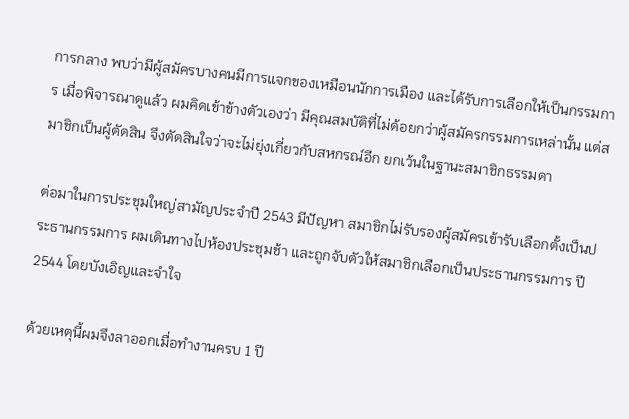การกลาง พบว่ามีผู้สมัครบางคนมีการแจกของเหมือนนักการเมือง และได้รับการเลือกให้เป็นกรรมการ เมื่อพิจารณาดูแล้ว ผมคิดเข้าข้างตัวเองว่า มีคุณสมบัติที่ไม่ด้อยกว่าผู้สมัครกรรมการเหล่านั้น แต่สมาชิกเป็นผู้ตัดสิน จึงตัดสินใจว่าจะไม่ยุ่งเกี่ยวกับสหกรณ์อีก ยกเว้นในฐานะสมาชิกธรรมดา

ต่อมาในการประชุมใหญ่สามัญประจำปี 2543 มีปัญหา สมาชิกไม่รับรองผู้สมัครเข้ารับเลือกตั้งเป็นประธานกรรมการ ผมเดินทางไปห้องประชุมช้า และถูกจับตัวให้สมาชิกเลือกเป็นประธานกรรมการ ปี 2544 โดยบังเอิญและจำใจ

ด้วยเหตุนี้ผมจึงลาออกเมื่อทำงานครบ 1 ปี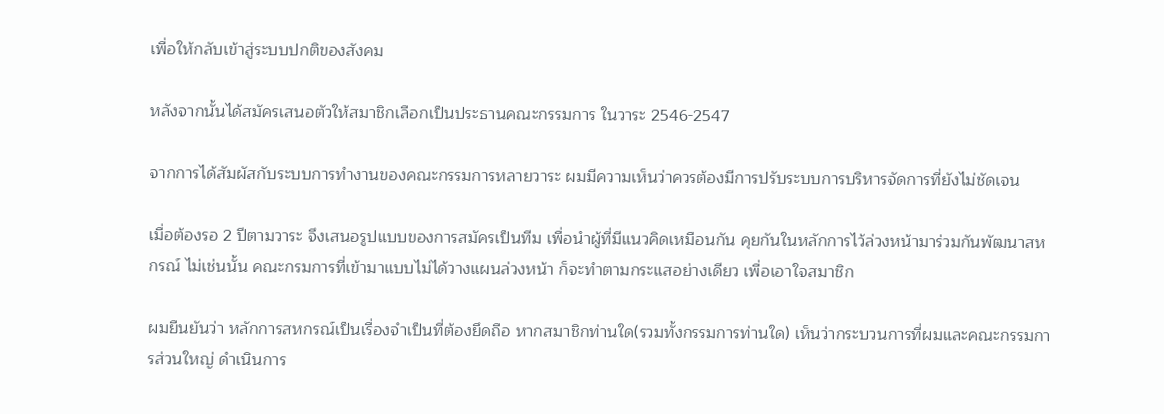เพื่อให้กลับเข้าสู่ระบบปกติของสังคม

หลังจากนั้นได้สมัครเสนอตัวให้สมาชิกเลือกเป็นประธานคณะกรรมการ ในวาระ 2546-2547

จากการได้สัมผัสกับระบบการทำงานของคณะกรรมการหลายวาระ ผมมีความเห็นว่าควรต้องมีการปรับระบบการบริหารจัดการที่ยังไม่ชัดเจน

เมื่อต้องรอ 2 ปีตามวาระ จึงเสนอรูปแบบของการสมัครเป็นทีม เพื่อนำผู้ที่มีแนวคิดเหมือนกัน คุยกันในหลักการไว้ล่วงหน้ามาร่วมกันพัฒนาสหกรณ์ ไม่เช่นนั้น คณะกรมการที่เข้ามาแบบไม่ได้วางแผนล่วงหน้า ก็จะทำตามกระแสอย่างเดียว เพื่อเอาใจสมาชิก

ผมยืนยันว่า หลักการสหกรณ์เป็นเรื่องจำเป็นที่ต้องยึดถือ หากสมาชิกท่านใด(รวมทั้งกรรมการท่านใด) เห็นว่ากระบวนการที่ผมและคณะกรรมการส่วนใหญ่ ดำเนินการ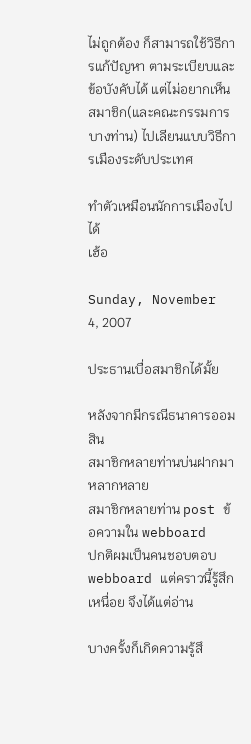ไม่ถูกต้อง ก็สามารถใช้วิธีการแก้ปัญหา ตามระเบียบและข้อบังคับได้ แต่ไม่อยากเห็นสมาชิก(และคณะกรรมการบางท่าน) ไปเลียนแบบวิธีการเมืองระดับประเทศ

ทำตัวเหมือนนักการเมืองไปได้
เฮ้อ

Sunday, November 4, 2007

ประธานเบื่อสมาชิกได้มั้ย

หลังจากมีกรณีธนาคารออมสิน
สมาชิกหลายท่านบ่นฝากมาหลากหลาย
สมาชิกหลายท่าน post ข้อความใน webboard
ปกติผมเป็นคนชอบตอบ webboard แต่คราวนี้รู้สึกเหนื่อย จึงได้แต่อ่าน

บางครั้งก็เกิดความรู้สึ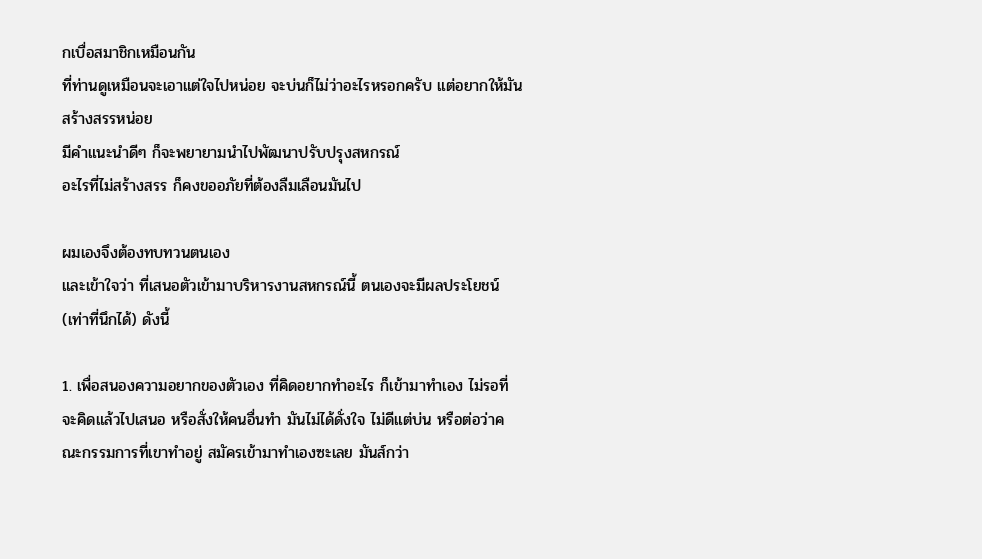กเบื่อสมาชิกเหมือนกัน
ที่ท่านดูเหมือนจะเอาแต่ใจไปหน่อย จะบ่นก็ไม่ว่าอะไรหรอกครับ แต่อยากให้มันสร้างสรรหน่อย
มีคำแนะนำดีๆ ก็จะพยายามนำไปพัฒนาปรับปรุงสหกรณ์
อะไรที่ไม่สร้างสรร ก็คงขออภัยที่ต้องลืมเลือนมันไป

ผมเองจึงต้องทบทวนตนเอง
และเข้าใจว่า ที่เสนอตัวเข้ามาบริหารงานสหกรณ์นี้ ตนเองจะมีผลประโยชน์(เท่าที่นึกได้) ดังนี้

1. เพื่อสนองความอยากของตัวเอง ที่คิดอยากทำอะไร ก็เข้ามาทำเอง ไม่รอที่จะคิดแล้วไปเสนอ หรือสั่งให้คนอื่นทำ มันไม่ได้ดั่งใจ ไม่ดีแต่บ่น หรือต่อว่าคณะกรรมการที่เขาทำอยู่ สมัครเข้ามาทำเองซะเลย มันส์กว่า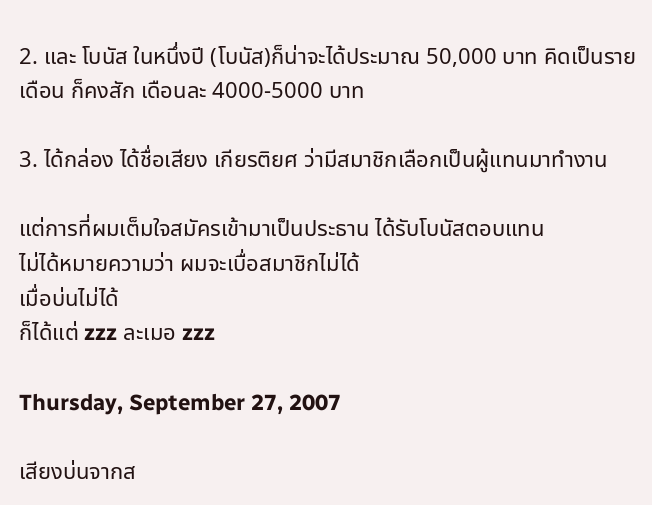2. และ โบนัส ในหนึ่งปี (โบนัส)ก็น่าจะได้ประมาณ 50,000 บาท คิดเป็นรายเดือน ก็คงสัก เดือนละ 4000-5000 บาท

3. ได้กล่อง ได้ชื่อเสียง เกียรติยศ ว่ามีสมาชิกเลือกเป็นผู้แทนมาทำงาน

แต่การที่ผมเต็มใจสมัครเข้ามาเป็นประธาน ได้รับโบนัสตอบแทน
ไม่ได้หมายความว่า ผมจะเบื่อสมาชิกไม่ได้
เมื่อบ่นไม่ได้
ก็ได้แต่ zzz ละเมอ zzz

Thursday, September 27, 2007

เสียงบ่นจากส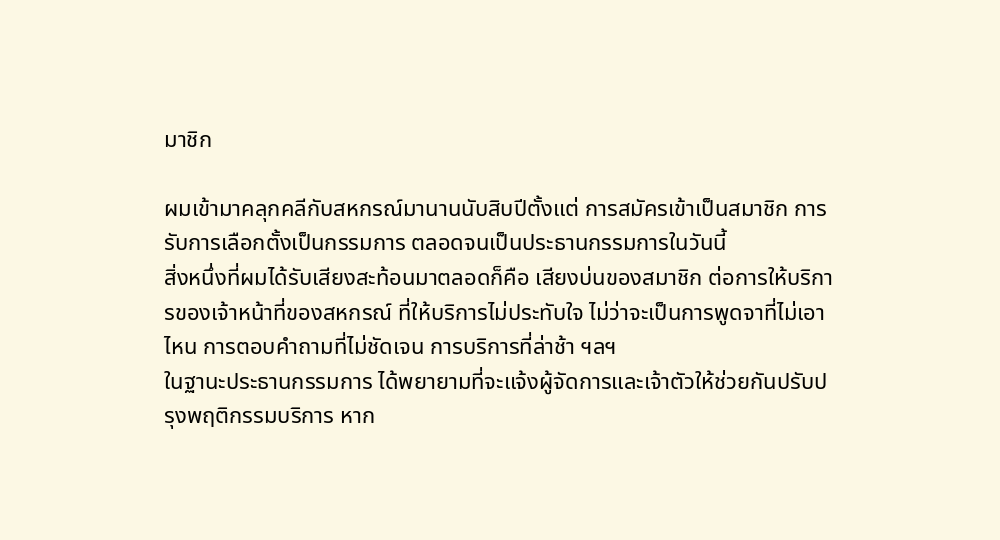มาชิก

ผมเข้ามาคลุกคลีกับสหกรณ์มานานนับสิบปีตั้งแต่ การสมัครเข้าเป็นสมาชิก การรับการเลือกตั้งเป็นกรรมการ ตลอดจนเป็นประธานกรรมการในวันนี้
สิ่งหนึ่งที่ผมได้รับเสียงสะท้อนมาตลอดก็คือ เสียงบ่นของสมาชิก ต่อการให้บริการของเจ้าหน้าที่ของสหกรณ์ ที่ให้บริการไม่ประทับใจ ไม่ว่าจะเป็นการพูดจาที่ไม่เอาไหน การตอบคำถามที่ไม่ชัดเจน การบริการที่ล่าช้า ฯลฯ
ในฐานะประธานกรรมการ ได้พยายามที่จะแจ้งผู้จัดการและเจ้าตัวให้ช่วยกันปรับปรุงพฤติกรรมบริการ หาก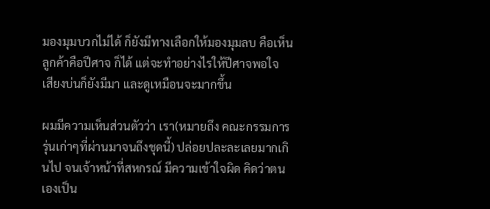มองมุมบวกไม่ได้ ก็ยังมีทางเลือกให้มองมุมลบ คือเห็น ลูกค้าคือปีศาจ ก็ได้ แต่จะทำอย่างไรให้ปีศาจพอใจ
เสียงบ่นก็ยังมีมา และดูเหมือนจะมากขึ้น

ผมมีความเห็นส่วนตัวว่า เรา(หมายถึง คณะกรรมการรุ่นเก่าๆที่ผ่านมาจนถึงชุดนี้) ปล่อยปละละเลยมากเกินไป จนเจ้าหน้าที่สหกรณ์ มีความเข้าใจผิด คิดว่าตนเองเป็น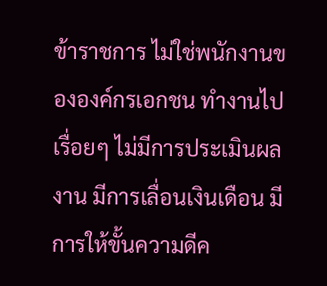ข้าราชการ ไม่ใช่พนักงานขององค์กรเอกชน ทำงานไปเรื่อยๆ ไม่มีการประเมินผลงาน มีการเลื่อนเงินเดือน มีการให้ขั้นความดีค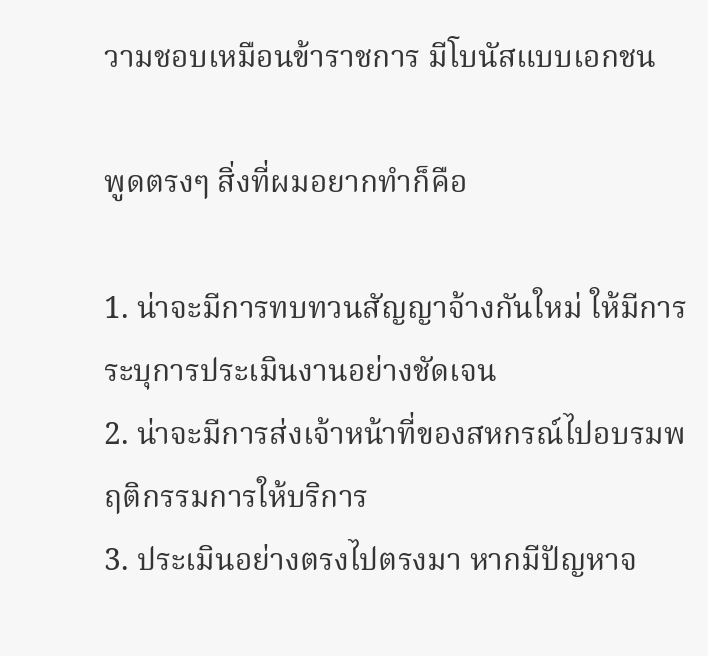วามชอบเหมือนข้าราชการ มีโบนัสแบบเอกชน

พูดตรงๆ สิ่งที่ผมอยากทำก็คือ

1. น่าจะมีการทบทวนสัญญาจ้างกันใหม่ ให้มีการระบุการประเมินงานอย่างชัดเจน
2. น่าจะมีการส่งเจ้าหน้าที่ของสหกรณ์ไปอบรมพฤติกรรมการให้บริการ
3. ประเมินอย่างตรงไปตรงมา หากมีปัญหาจ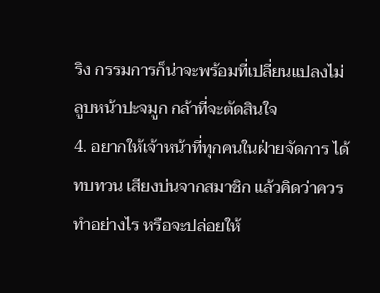ริง กรรมการก็น่าจะพร้อมที่เปลี่ยนแปลงไม่ลูบหน้าปะจมูก กล้าที่จะตัดสินใจ
4. อยากให้เจ้าหน้าที่ทุกคนในฝ่ายจัดการ ได้ทบทวน เสียงบ่นจากสมาชิก แล้วคิดว่าควรทำอย่างไร หรือจะปล่อยให้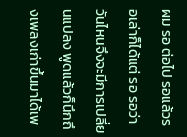ผม รอ ต่อไป รอแล้วรอเล่าก็ได้แต่ รอ รอว่าวันไหนจึงจะมีการเปลี่ยนแปลง พูดแล้วก็นึกถึงเพลงเก่าขึ้นมาได้เพ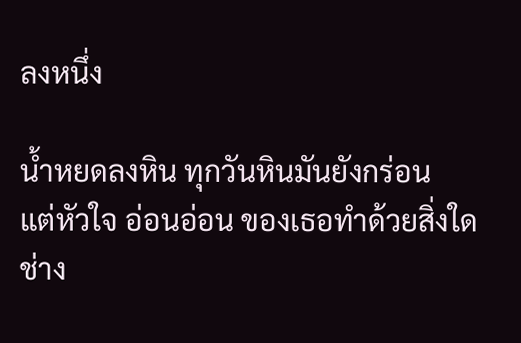ลงหนึ่ง

น้ำหยดลงหิน ทุกวันหินมันยังกร่อน
แต่หัวใจ อ่อนอ่อน ของเธอทำด้วยสิ่งใด
ช่าง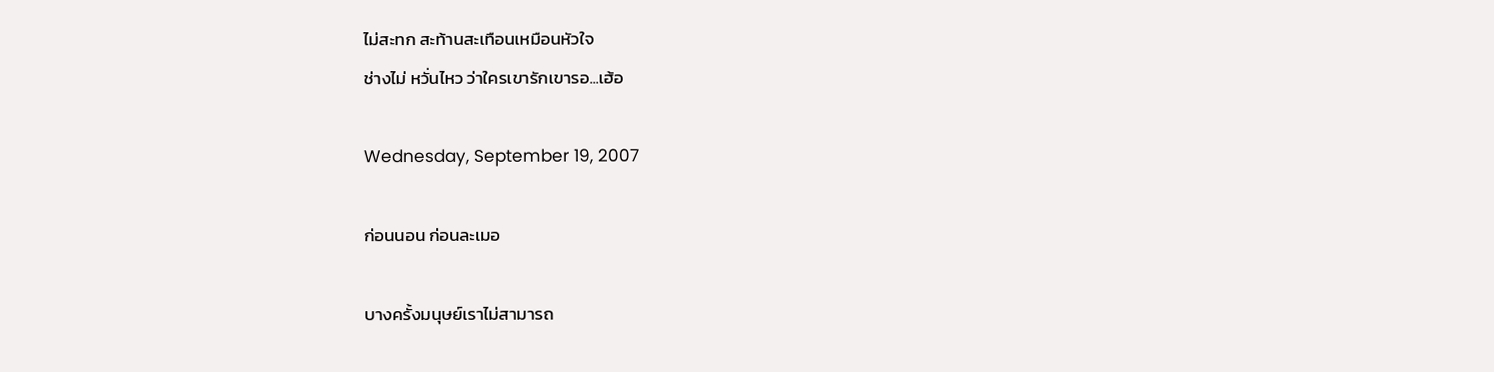ไม่สะทก สะท้านสะเทือนเหมือนหัวใจ
ช่างไม่ หวั่นไหว ว่าใครเขารักเขารอ...เฮ้อ

Wednesday, September 19, 2007

ก่อนนอน ก่อนละเมอ

บางครั้งมนุษย์เราไม่สามารถ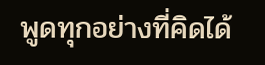พูดทุกอย่างที่คิดได้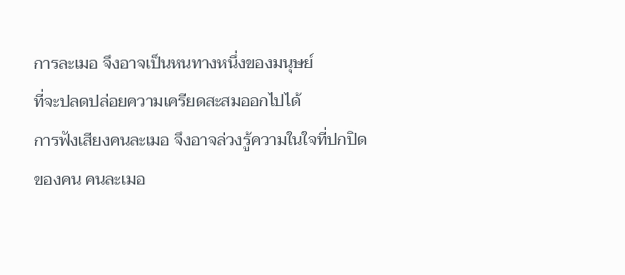การละเมอ จึงอาจเป็นหนทางหนึ่งของมนุษย์
ที่จะปลดปล่อยความเครียดสะสมออกไปได้
การฟังเสียงคนละเมอ จึงอาจล่วงรู้ความในใจที่ปกปิดของคน คนละเมอ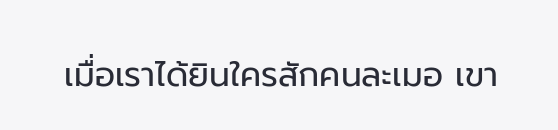เมื่อเราได้ยินใครสักคนละเมอ เขา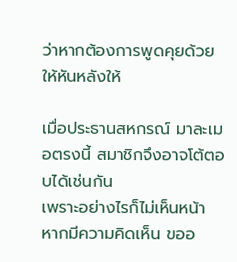ว่าหากต้องการพูดคุยด้วยให้หันหลังให้

เมื่อประธานสหกรณ์ มาละเมอตรงนี้ สมาชิกจึงอาจโต้ตอบได้เช่นกัน
เพราะอย่างไรก็ไม่เห็นหน้า
หากมีความคิดเห็น ขออ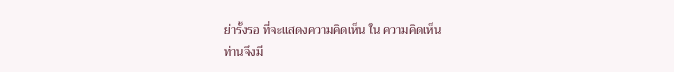ย่ารั้งรอ ที่จะแสดงความคิดเห็น ใน ความคิดเห็น
ท่านจึงมี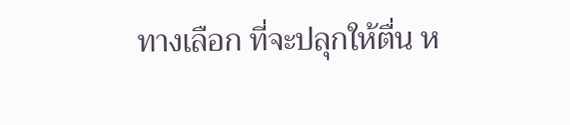ทางเลือก ที่จะปลุกให้ตื่น ห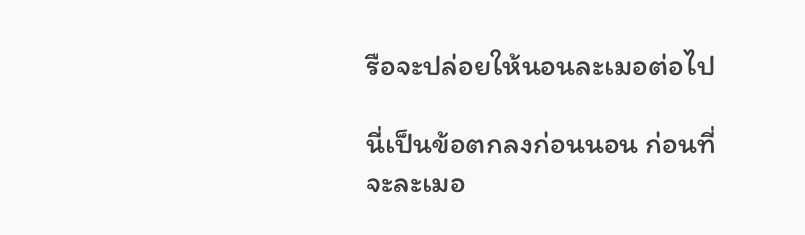รือจะปล่อยให้นอนละเมอต่อไป

นี่เป็นข้อตกลงก่อนนอน ก่อนที่จะละเมอ